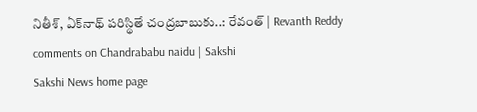నితీశ్‌, ఏక్‌నాథ్‌ పరిస్థితే చంద్రబాబుకు..: రేవంత్‌ | Revanth Reddy comments on Chandrababu naidu | Sakshi
Sakshi News home page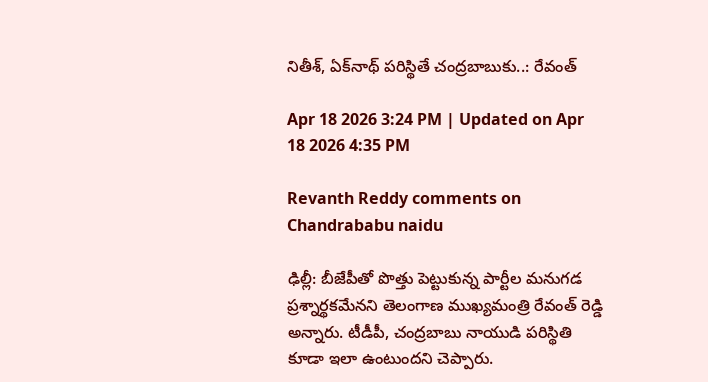నితీశ్‌, ఏక్‌నాథ్‌ పరిస్థితే చంద్రబాబుకు..: రేవంత్‌

Apr 18 2026 3:24 PM | Updated on Apr 18 2026 4:35 PM

Revanth Reddy comments on Chandrababu naidu

ఢిల్లీ: బీజేపీతో పొత్తు పెట్టుకున్న పార్టీల మనుగడ ప్రశ్నార్థకమేనని తెలంగాణ ముఖ్యమంత్రి రేవంత్‌ రెడ్డి అన్నారు. టీడీపీ, చంద్రబాబు నాయుడి పరిస్థితి కూడా ఇలా ఉంటుందని చెప్పారు.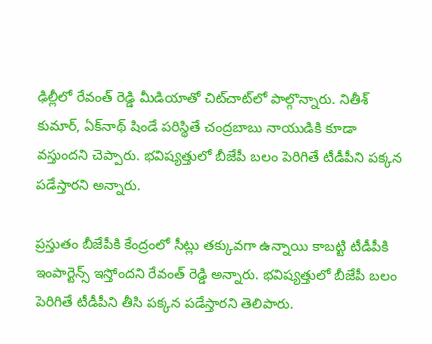ఢిల్లీలో రేవంత్‌ రెడ్డి మీడియాతో చిట్‌చాట్‌లో పాల్గొన్నారు. నితీశ్‌ కుమార్‌, ఏక్‌నాథ్‌ షిండే పరిస్థితే చంద్రబాబు నాయుడికి కూడా వస్తుందని చెప్పారు. భవిష్యత్తులో బీజేపీ బలం పెరిగితే టీడీపీని పక్కన పడేస్తారని అన్నారు.

ప్రస్తుతం బీజేపీకి కేంద్రంలో సీట్లు తక్కువగా ఉన్నాయి కాబట్టి టీడీపీకి ఇంపార్టెన్స్ ఇస్తోందని రేవంత్‌ రెడ్డి అన్నారు. భవిష్యత్తులో బీజేపీ బలం పెరిగితే టీడీపీని తీసి పక్కన పడేస్తారని తెలిపారు.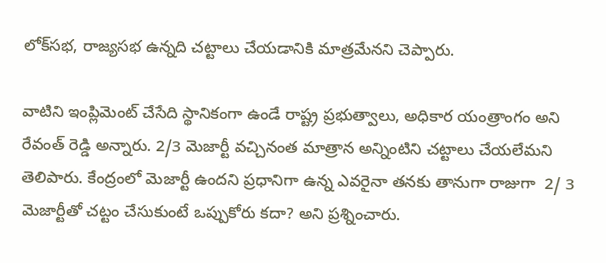లోక్‌సభ, రాజ్యసభ ఉన్నది చట్టాలు చేయడానికి మాత్రమేనని చెప్పారు.

వాటిని ఇంప్లిమెంట్ చేసేది స్థానికంగా ఉండే రాష్ట్ర ప్రభుత్వాలు, అధికార యంత్రాంగం అని రేవంత్‌ రెడ్డి అన్నారు. 2/3 మెజార్టీ వచ్చినంత మాత్రాన అన్నింటిని చట్టాలు చేయలేమని తెలిపారు. కేంద్రంలో మెజార్టీ ఉందని ప్రధానిగా ఉన్న ఎవరైనా తనకు తానుగా రాజుగా  2/ 3 మెజార్టీతో చట్టం చేసుకుంటే ఒప్పుకోరు కదా? అని ప్రశ్నించారు.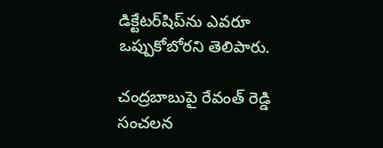డిక్టేటర్‌షిప్‌ను ఎవరూ ఒప్పుకోబోరని తెలిపారు.

చంద్రబాబుపై రేవంత్ రెడ్డి సంచలన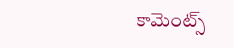కామెంట్స్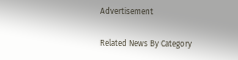Advertisement

Related News By Category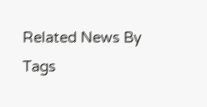Related News By Tags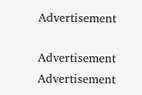Advertisement

Advertisement
Advertisement